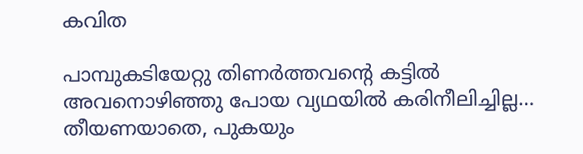കവിത

പാമ്പുകടിയേറ്റു തിണർത്തവൻ്റെ കട്ടിൽ അവനൊഴിഞ്ഞു പോയ വ്യഥയിൽ കരിനീലിച്ചില്ല… തീയണയാതെ, പുകയും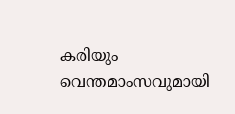കരിയും വെന്തമാംസവുമായി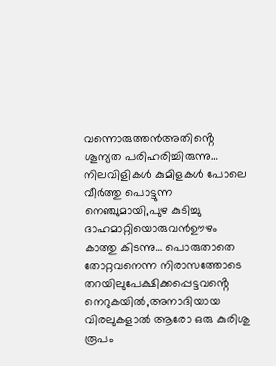വന്നൊരുത്തൻഅതിൻ്റെ ശൂന്യത പരിഹരിച്ചിരുന്നു… നിലവിളികൾ കുമിളകൾ പോലെ വീർത്തു പൊട്ടുന്ന നെഞ്ചുമായി,പുഴ കുടിച്ചു ദാഹമാറ്റിയൊരുവൻഊഴം കാത്തു കിടന്നു… പൊരുതാതെ തോറ്റവനെന്ന നിരാസത്തോടെ തറയിലുപേക്ഷിക്കപ്പെട്ടവൻ്റെ നെറുകയിൽ,അനാദിയായ വിരലുകളാൽ ആരോ ഒരു കുരിശു രൂപം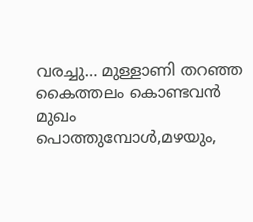വരച്ചു… മുള്ളാണി തറഞ്ഞ കൈത്തലം കൊണ്ടവൻ മുഖം പൊത്തുമ്പോൾ,മഴയും,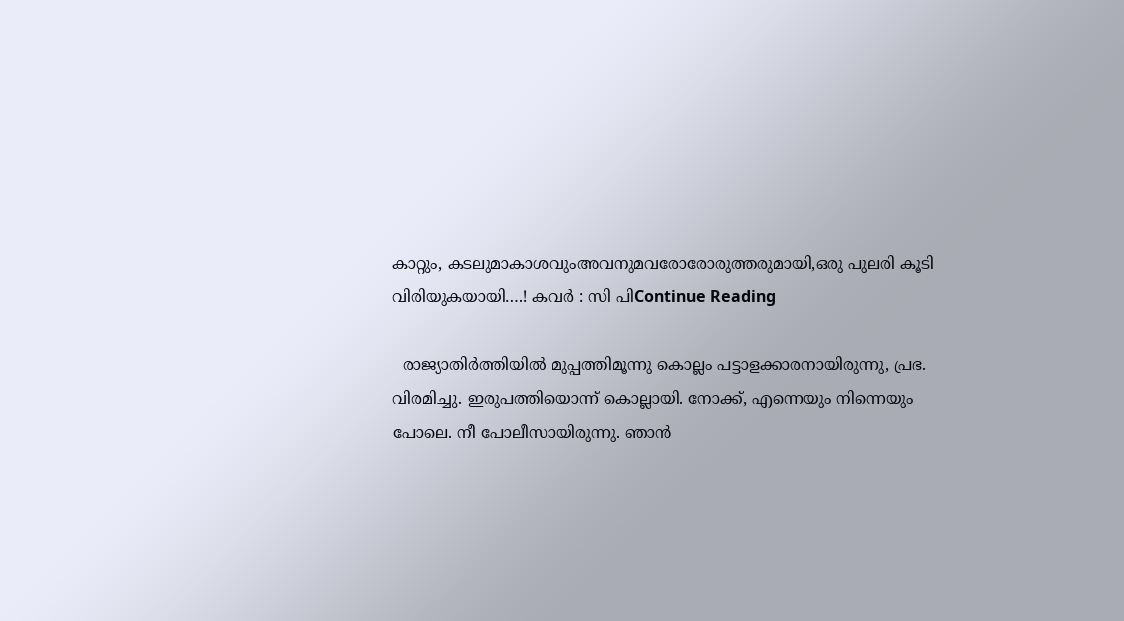കാറ്റും, കടലുമാകാശവുംഅവനുമവരോരോരുത്തരുമായി,ഒരു പുലരി കൂടി വിരിയുകയായി….! കവർ : സി പിContinue Reading

  രാജ്യാതിർത്തിയില്‍ മുപ്പത്തിമൂന്നു കൊല്ലം പട്ടാളക്കാരനായിരുന്നു, പ്രഭ. വിരമിച്ചു. ഇരുപത്തിയൊന്ന് കൊല്ലായി. നോക്ക്, എന്നെയും നിന്നെയും പോലെ. നീ പോലീസായിരുന്നു. ഞാന്‍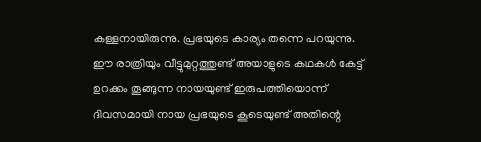കള്ളനായിരുന്നു. പ്രഭയുടെ കാര്യം തന്നെ പറയുന്നു. ഈ രാത്രിയും വീട്ടുമുറ്റത്തുണ്ട് അയാളുടെ കഥകള്‍ കേട്ട് ഉറക്കം തൂങ്ങുന്ന നായയുണ്ട് ഇരുപത്തിയൊന്ന് ദിവസമായി നായ പ്രഭയുടെ കൂടെയുണ്ട് അതിന്റെ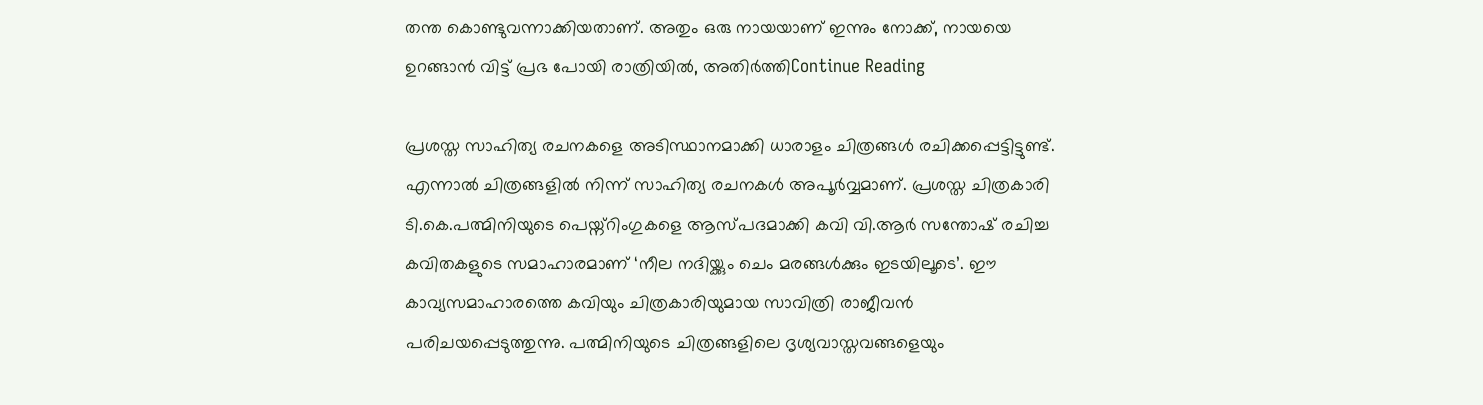തന്ത കൊണ്ടുവന്നാക്കിയതാണ്. അതും ഒരു നായയാണ്‌ ഇന്നും നോക്ക്, നായയെ ഉറങ്ങാന്‍ വിട്ട് പ്രഭ പോയി രാത്രിയില്‍, അതിര്‍ത്തിContinue Reading

പ്രശസ്ത സാഹിത്യ രചനകളെ അടിസ്ഥാനമാക്കി ധാരാളം ചിത്രങ്ങൾ രചിക്കപ്പെട്ടിട്ടുണ്ട്. എന്നാൽ ചിത്രങ്ങളിൽ നിന്ന് സാഹിത്യ രചനകൾ അപൂർവ്വമാണ്. പ്രശസ്ത ചിത്രകാരി ടി.കെ.പത്മിനിയുടെ പെയ്ന്റിംഗുകളെ ആസ്പദമാക്കി കവി വി.ആർ സന്തോഷ് രചിച്ച കവിതകളുടെ സമാഹാരമാണ് ‘നീല നദിയ്ക്കും ചെം മരങ്ങൾക്കും ഇടയിലൂടെ’. ഈ കാവ്യസമാഹാരത്തെ കവിയും ചിത്രകാരിയുമായ സാവിത്രി രാജീവൻ പരിചയപ്പെടുത്തുന്നു. പത്മിനിയുടെ ചിത്രങ്ങളിലെ ദൃശ്യവാസ്തവങ്ങളെയും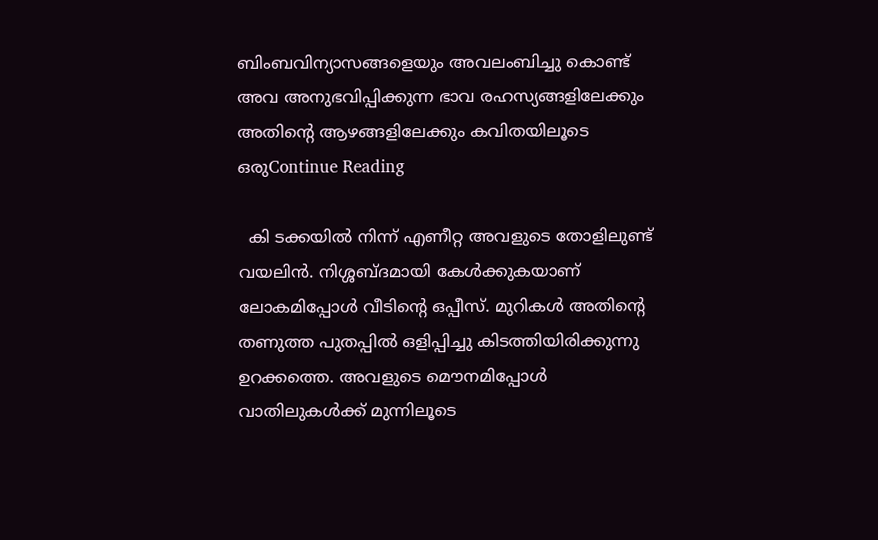ബിംബവിന്യാസങ്ങളെയും അവലംബിച്ചു കൊണ്ട് അവ അനുഭവിപ്പിക്കുന്ന ഭാവ രഹസ്യങ്ങളിലേക്കും അതിന്റെ ആഴങ്ങളിലേക്കും കവിതയിലൂടെ ഒരുContinue Reading

  കി ടക്കയില്‍ നിന്ന് എണീറ്റ അവളുടെ തോളിലുണ്ട് വയലിന്‍. നിശ്ശബ്ദമായി കേള്‍ക്കുകയാണ് ലോകമിപ്പോള്‍ വീടിന്റെ ഒപ്പീസ്. മുറികള്‍ അതിന്റെ തണുത്ത പുതപ്പില്‍ ഒളിപ്പിച്ചു കിടത്തിയിരിക്കുന്നു ഉറക്കത്തെ. അവളുടെ മൌനമിപ്പോള്‍ വാതിലുകൾക്ക് മുന്നിലൂടെ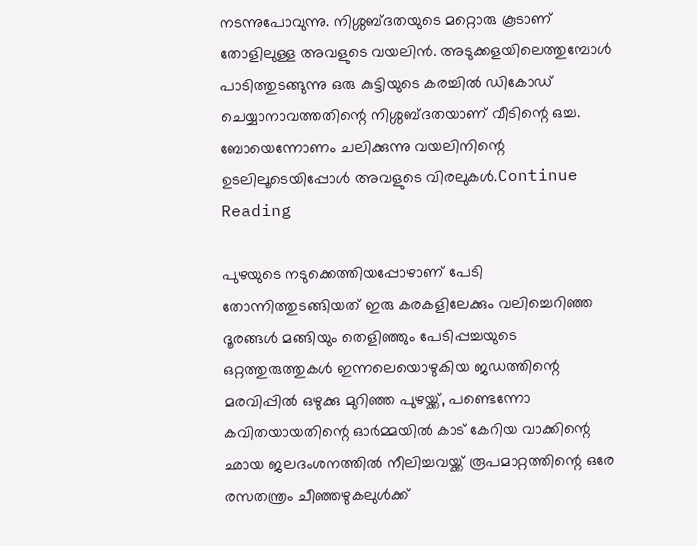നടന്നുപോവുന്നു. നിശ്ശബ്ദതയുടെ മറ്റൊരു കൂടാണ് തോളിലുള്ള അവളുടെ വയലിന്‍. അടുക്കളയിലെത്തുമ്പോള്‍ പാടിത്തുടങ്ങുന്നു ഒരു കുട്ടിയുടെ കരച്ചിൽ ഡികോഡ് ചെയ്യാനാവത്തതിന്റെ നിശ്ശബ്ദതയാണ് വീടിന്റെ ഒച്ച. ബോയെന്നോണം ചലിക്കുന്നു വയലിനിന്റെ ഉടലിലൂടെയിപ്പോൾ അവളുടെ വിരലുകള്‍.Continue Reading

പുഴയുടെ നടുക്കെത്തിയപ്പോഴാണ് പേടി തോന്നിത്തുടങ്ങിയത് ഇരു കരകളിലേക്കും വലിച്ചെറിഞ്ഞ ദൂരങ്ങൾ മങ്ങിയും തെളിഞ്ഞും പേടിപ്പച്ചയുടെ ഒറ്റത്തുരുത്തുകൾ ഇന്നലെയൊഴുകിയ ജഡത്തിന്റെ മരവിപ്പിൽ ഒഴുക്കു മുറിഞ്ഞ പുഴയ്ക്ക്, പണ്ടെന്നോ കവിതയായതിന്റെ ഓർമ്മയിൽ കാട് കേറിയ വാക്കിന്റെ ഛായ ജലദംശനത്തിൽ നീലിച്ചവയ്ക്ക് രൂപമാറ്റത്തിന്റെ ഒരേ രസതന്ത്രം ചീഞ്ഞഴുകലുൾക്ക്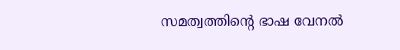സമത്വത്തിന്റെ ഭാഷ വേനൽ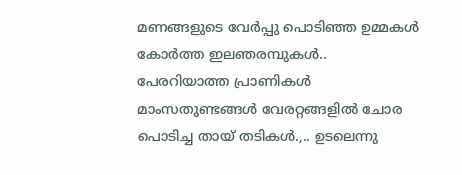മണങ്ങളുടെ വേർപ്പു പൊടിഞ്ഞ ഉമ്മകൾ കോർത്ത ഇലഞരമ്പുകൾ.. പേരറിയാത്ത പ്രാണികൾ മാംസതുണ്ടങ്ങൾ വേരറ്റങ്ങളിൽ ചോര പൊടിച്ച തായ് തടികൾ.,.. ഉടലെന്നു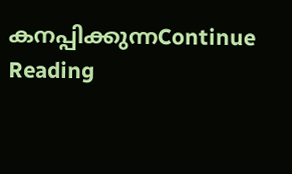കനപ്പിക്കുന്നContinue Reading